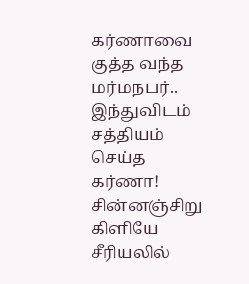கர்ணாவை குத்த வந்த மர்மநபர்.. இந்துவிடம் சத்தியம் செய்த கர்ணா! சின்னஞ்சிறு கிளியே சீரியலில்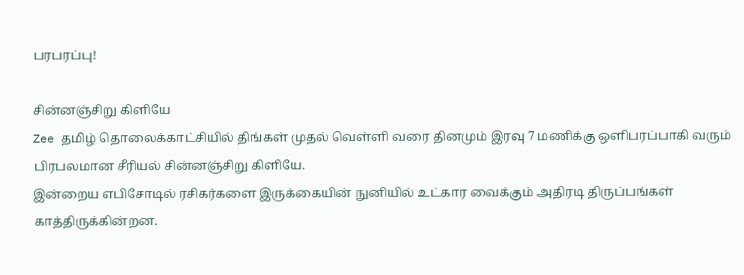பரபரப்பு!

சின்னஞ்சிறு கிளியே
Zee தமிழ் தொலைக்காட்சியில் திங்கள் முதல் வெள்ளி வரை தினமும் இரவு 7 மணிக்கு ஒளிபரப்பாகி வரும் பிரபலமான சீரியல் சின்னஞ்சிறு கிளியே.
இன்றைய எபிசோடில் ரசிகர்களை இருக்கையின் நுனியில் உட்கார வைக்கும் அதிரடி திருப்பங்கள் காத்திருக்கின்றன.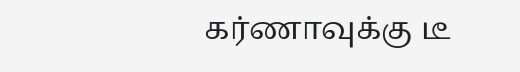கர்ணாவுக்கு டீ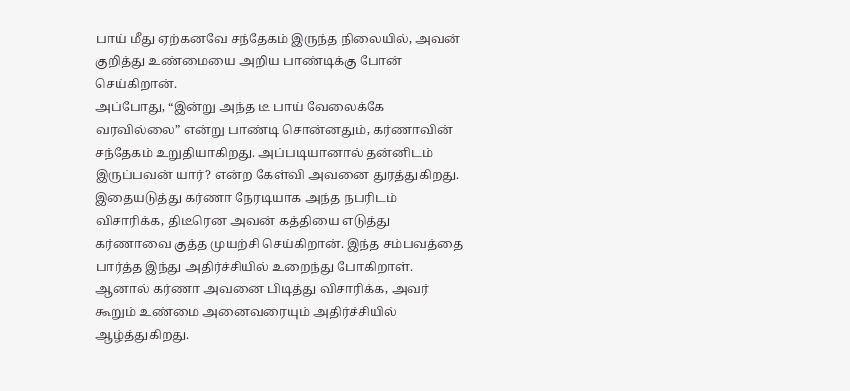பாய் மீது ஏற்கனவே சந்தேகம் இருந்த நிலையில், அவன் குறித்து உண்மையை அறிய பாண்டிக்கு போன் செய்கிறான்.
அப்போது, “இன்று அந்த டீ பாய் வேலைக்கே வரவில்லை” என்று பாண்டி சொன்னதும், கர்ணாவின் சந்தேகம் உறுதியாகிறது. அப்படியானால் தன்னிடம் இருப்பவன் யார்? என்ற கேள்வி அவனை துரத்துகிறது.
இதையடுத்து கர்ணா நேரடியாக அந்த நபரிடம் விசாரிக்க, திடீரென அவன் கத்தியை எடுத்து கர்ணாவை குத்த முயற்சி செய்கிறான். இந்த சம்பவத்தை பார்த்த இந்து அதிர்ச்சியில் உறைந்து போகிறாள்.
ஆனால் கர்ணா அவனை பிடித்து விசாரிக்க, அவர் கூறும் உண்மை அனைவரையும் அதிர்ச்சியில் ஆழ்த்துகிறது.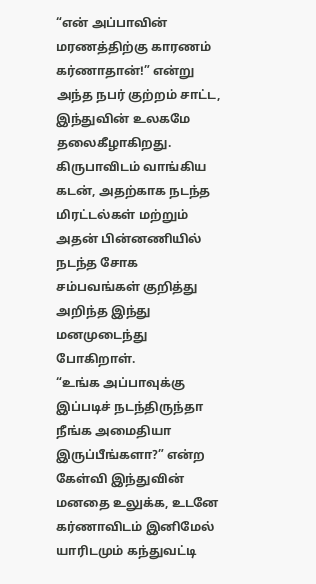“என் அப்பாவின் மரணத்திற்கு காரணம் கர்ணாதான்!” என்று அந்த நபர் குற்றம் சாட்ட, இந்துவின் உலகமே தலைகீழாகிறது.
கிருபாவிடம் வாங்கிய கடன், அதற்காக நடந்த மிரட்டல்கள் மற்றும் அதன் பின்னணியில் நடந்த சோக சம்பவங்கள் குறித்து அறிந்த இந்து மனமுடைந்து போகிறாள்.
“உங்க அப்பாவுக்கு இப்படிச் நடந்திருந்தா நீங்க அமைதியா இருப்பீங்களா?” என்ற கேள்வி இந்துவின் மனதை உலுக்க, உடனே கர்ணாவிடம் இனிமேல் யாரிடமும் கந்துவட்டி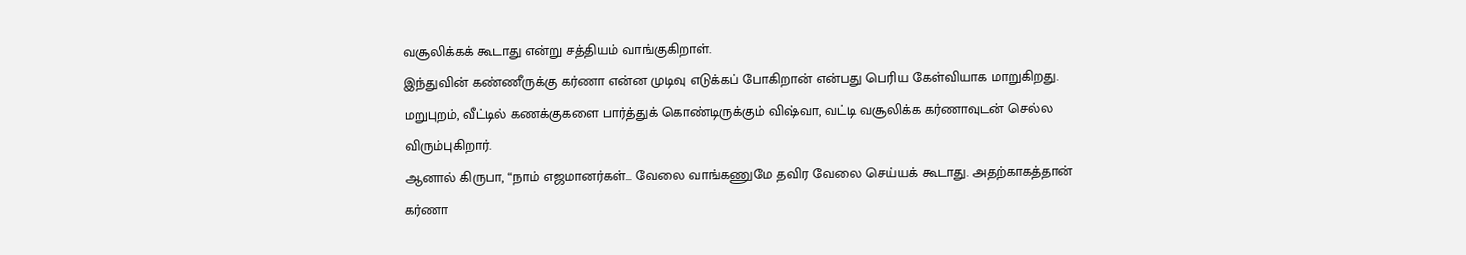வசூலிக்கக் கூடாது என்று சத்தியம் வாங்குகிறாள்.
இந்துவின் கண்ணீருக்கு கர்ணா என்ன முடிவு எடுக்கப் போகிறான் என்பது பெரிய கேள்வியாக மாறுகிறது.
மறுபுறம், வீட்டில் கணக்குகளை பார்த்துக் கொண்டிருக்கும் விஷ்வா, வட்டி வசூலிக்க கர்ணாவுடன் செல்ல விரும்புகிறார்.
ஆனால் கிருபா, “நாம் எஜமானர்கள்… வேலை வாங்கணுமே தவிர வேலை செய்யக் கூடாது. அதற்காகத்தான் கர்ணா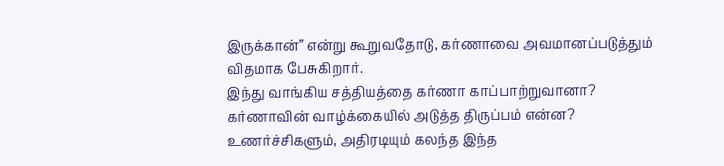இருக்கான்” என்று கூறுவதோடு, கர்ணாவை அவமானப்படுத்தும் விதமாக பேசுகிறார்.
இந்து வாங்கிய சத்தியத்தை கர்ணா காப்பாற்றுவானா? கர்ணாவின் வாழ்க்கையில் அடுத்த திருப்பம் என்ன?
உணர்ச்சிகளும், அதிரடியும் கலந்த இந்த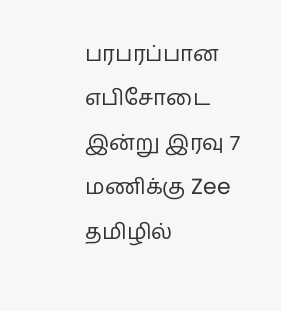பரபரப்பான எபிசோடை இன்று இரவு 7 மணிக்கு Zee தமிழில்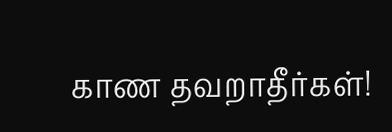காண தவறாதீர்கள்!